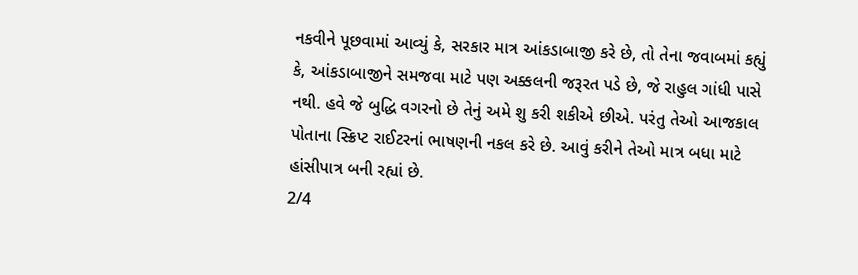નકવીને પૂછવામાં આવ્યું કે, સરકાર માત્ર આંકડાબાજી કરે છે, તો તેના જવાબમાં કહ્યું કે, આંકડાબાજીને સમજવા માટે પણ અક્કલની જરૂરત પડે છે, જે રાહુલ ગાંધી પાસે નથી. હવે જે બુદ્ધિ વગરનો છે તેનું અમે શુ કરી શકીએ છીએ. પરંતુ તેઓ આજકાલ પોતાના સ્ક્રિપ્ટ રાઈટરનાં ભાષણની નકલ કરે છે. આવું કરીને તેઓ માત્ર બધા માટે હાંસીપાત્ર બની રહ્યાં છે.
2/4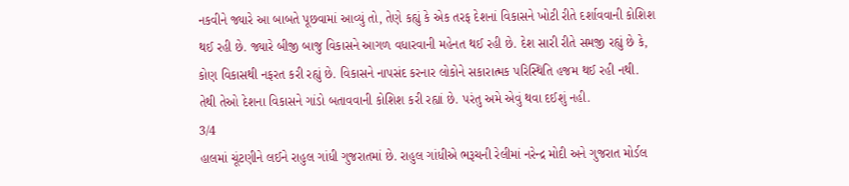નકવીને જ્યારે આ બાબતે પૂછવામાં આવ્યું તો, તેણે કહ્યું કે એક તરફ દેશનાં વિકાસને ખોટી રીતે દર્શાવવાની કોશિશ થઈ રહી છે. જ્યારે બીજી બાજુ વિકાસને આગળ વધારવાની મહેનત થઈ રહી છે. દેશ સારી રીતે સમજી રહ્યું છે કે, કોણ વિકાસથી નફરત કરી રહ્યું છે. વિકાસને નાપસંદ કરનાર લોકોને સકારાત્મક પરિસ્થિતિ હજમ થઈ રહી નથી. તેથી તેઓ દેશના વિકાસને ગાંડો બતાવવાની કોશિશ કરી રહ્યાં છે. પરંતુ અમે એવું થવા દઈશું નહી.
3/4
હાલમાં ચૂંટણીને લઈને રાહુલ ગાંધી ગુજરાતમાં છે. રાહુલ ગાંધીએ ભરૂચની રેલીમાં નરેન્દ્ર મોદી અને ગુજરાત મોર્ડલ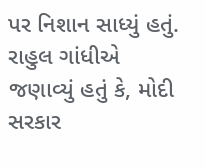પર નિશાન સાધ્યું હતું. રાહુલ ગાંધીએ જણાવ્યું હતું કે, મોદી સરકાર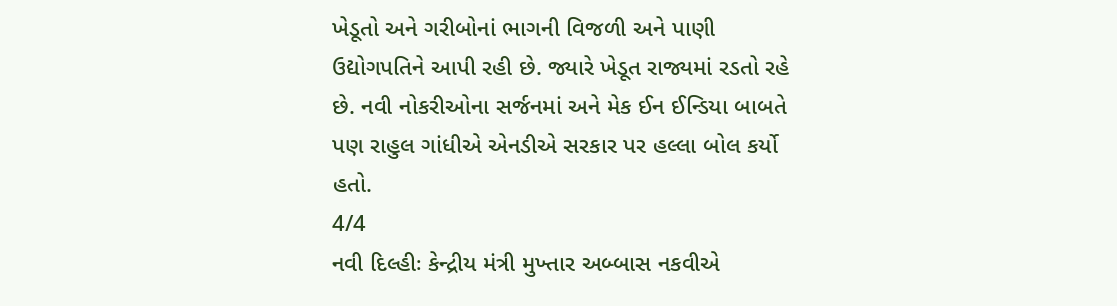ખેડૂતો અને ગરીબોનાં ભાગની વિજળી અને પાણી ઉદ્યોગપતિને આપી રહી છે. જ્યારે ખેડૂત રાજ્યમાં રડતો રહે છે. નવી નોકરીઓના સર્જનમાં અને મેક ઈન ઈન્ડિયા બાબતે પણ રાહુલ ગાંધીએ એનડીએ સરકાર પર હલ્લા બોલ કર્યો હતો.
4/4
નવી દિલ્હીઃ કેન્દ્રીય મંત્રી મુખ્તાર અબ્બાસ નકવીએ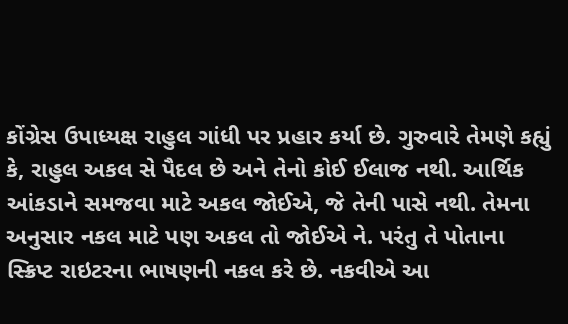કોંગ્રેસ ઉપાધ્યક્ષ રાહુલ ગાંધી પર પ્રહાર કર્યા છે. ગુરુવારે તેમણે કહ્યું કે, રાહુલ અકલ સે પૈદલ છે અને તેનો કોઈ ઈલાજ નથી. આર્થિક આંકડાને સમજવા માટે અકલ જોઈએ, જે તેની પાસે નથી. તેમના અનુસાર નકલ માટે પણ અકલ તો જોઈએ ને. પરંતુ તે પોતાના સ્ક્રિપ્ટ રાઇટરના ભાષણની નકલ કરે છે. નકવીએ આ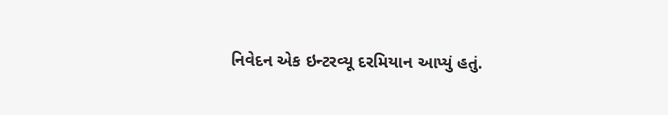નિવેદન એક ઇન્ટરવ્યૂ દરમિયાન આપ્યું હતું.